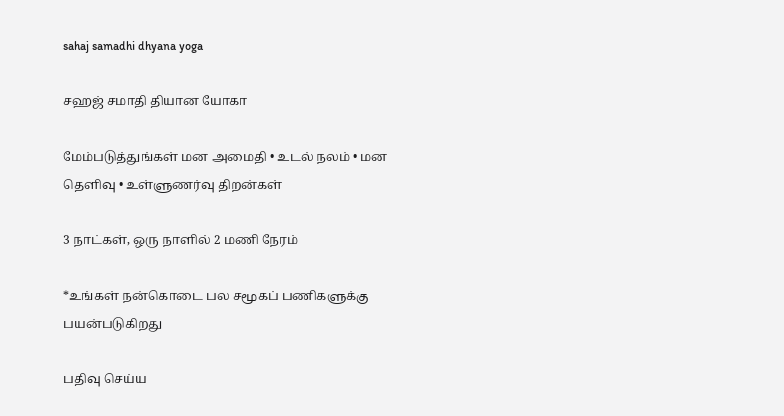sahaj samadhi dhyana yoga

சஹஜ் சமாதி தியான யோகா

மேம்படுத்துங்கள் மன அமைதி • உடல் நலம் • மன தெளிவு • உள்ளுணர்வு திறன்கள்

3 நாட்கள், ஒரு நாளில் 2 மணி நேரம்

*உங்கள் நன்கொடை பல சமூகப் பணிகளுக்கு பயன்படுகிறது

பதிவு செய்ய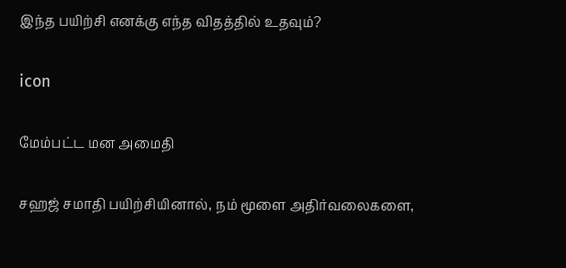இந்த பயிற்சி எனக்கு எந்த விதத்தில் உதவும்?

icon

மேம்பட்ட மன அமைதி

சஹஜ் சமாதி பயிற்சியினால், நம் மூளை அதிர்வலைகளை,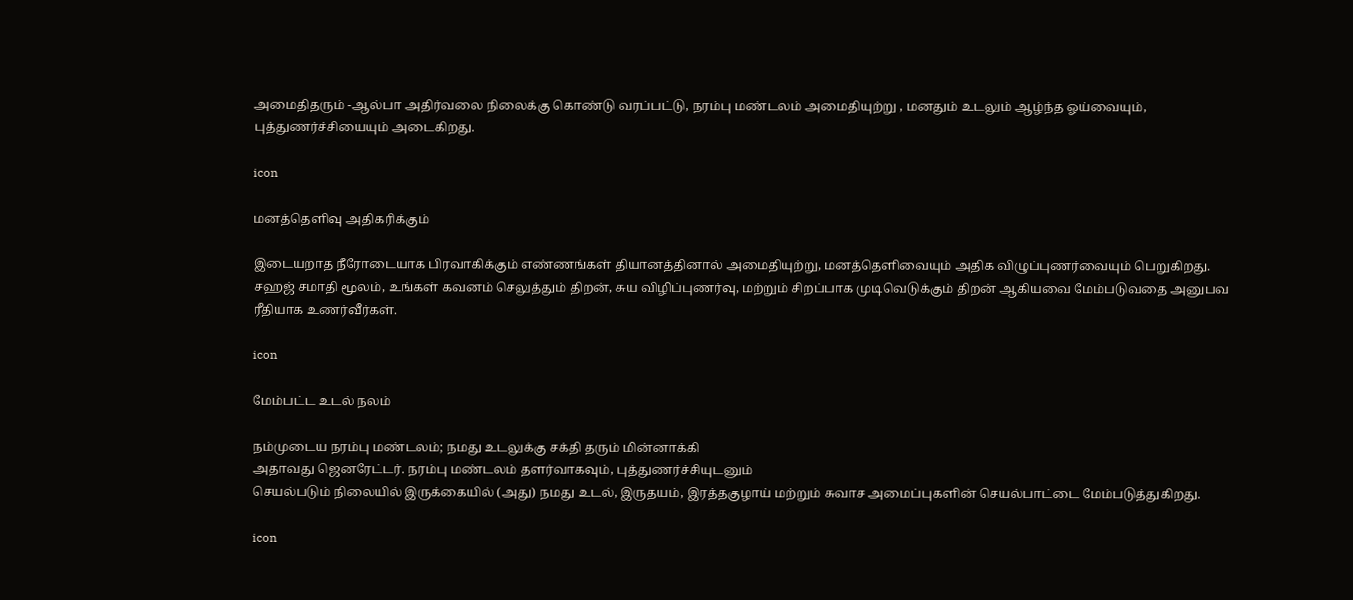அமைதிதரும் -ஆல்பா அதிர்வலை நிலைக்கு கொண்டு வரப்பட்டு, நரம்பு மண்டலம் அமைதியுற்று , மனதும் உடலும் ஆழ்ந்த ஓய்வையும், புத்துணர்ச்சியையும் அடைகிறது.

icon

மனத்தெளிவு அதிகரிக்கும்

இடையறாத நீரோடையாக பிரவாகிக்கும் எண்ணங்கள் தியானத்தினால் அமைதியுற்று, மனத்தெளிவையும் அதிக விழுப்புணர்வையும் பெறுகிறது. சஹஜ் சமாதி மூலம், உங்கள் கவனம் செலுத்தும் திறன், சுய விழிப்புணர்வு, மற்றும் சிறப்பாக முடிவெடுக்கும் திறன் ஆகியவை மேம்படுவதை அனுபவ ரீதியாக உணர்வீர்கள்.

icon

மேம்பட்ட உடல் நலம்

நம்முடைய நரம்பு மண்டலம்; நமது உடலுக்கு சக்தி தரும் மின்னாக்கி
அதாவது ஜெனரேட்டர். நரம்பு மண்டலம் தளர்வாகவும், புத்துணர்ச்சியுடனும்
செயல்படும் நிலையில் இருக்கையில் (அது) நமது உடல், இருதயம், இரத்தகுழாய் மற்றும் சுவாச அமைப்புகளின் செயல்பாட்டை மேம்படுத்துகிறது.

icon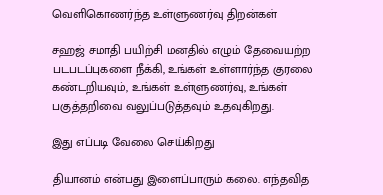வெளிகொணர்ந்த உள்ளுணர்வு திறன்கள்

சஹஜ் சமாதி பயிற்சி மனதில் எழும் தேவையற்ற படபடப்புகளை நீக்கி, உங்கள் உள்ளார்ந்த குரலை கண்டறியவும், உங்கள் உள்ளுணர்வு, உங்கள் பகுத்தறிவை வலுப்படுத்தவும் உதவுகிறது.

இது எப்படி வேலை செய்கிறது

தியானம் என்பது இளைப்பாரும் கலை. எந்தவித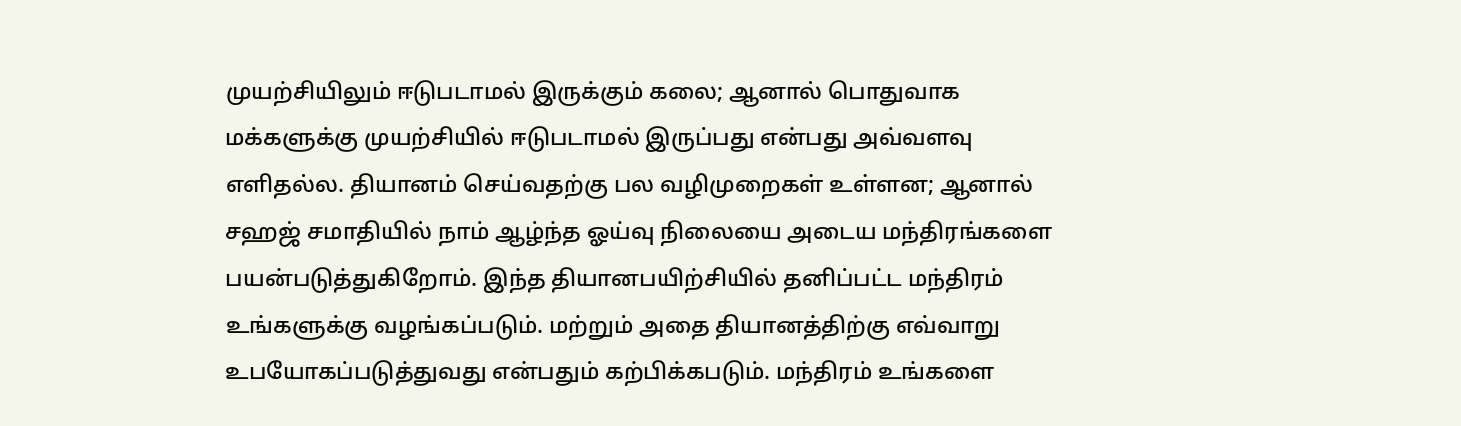முயற்சியிலும் ஈடுபடாமல் இருக்கும் கலை; ஆனால் பொதுவாக மக்களுக்கு முயற்சியில் ஈடுபடாமல் இருப்பது என்பது அவ்வளவு எளிதல்ல. தியானம் செய்வதற்கு பல வழிமுறைகள் உள்ளன; ஆனால் சஹஜ் சமாதியில் நாம் ஆழ்ந்த ஓய்வு நிலையை அடைய மந்திரங்களை பயன்படுத்துகிறோம். இந்த தியானபயிற்சியில் தனிப்பட்ட மந்திரம் உங்களுக்கு வழங்கப்படும். மற்றும் அதை தியானத்திற்கு எவ்வாறு உபயோகப்படுத்துவது என்பதும் கற்பிக்கபடும். மந்திரம் உங்களை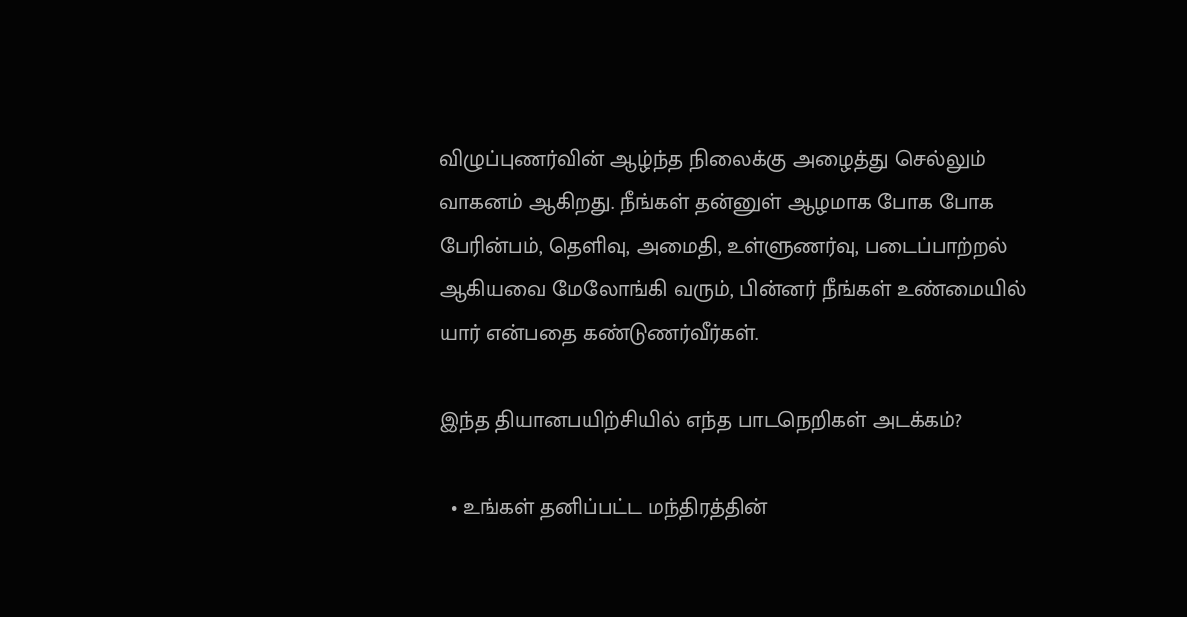விழுப்புணர்வின் ஆழ்ந்த நிலைக்கு அழைத்து செல்லும் வாகனம் ஆகிறது. நீங்கள் தன்னுள் ஆழமாக போக போக பேரின்பம், தெளிவு, அமைதி, உள்ளுணர்வு, படைப்பாற்றல் ஆகியவை மேலோங்கி வரும், பின்னர் நீங்கள் உண்மையில் யார் என்பதை கண்டுணர்வீர்கள்.

இந்த தியானபயிற்சியில் எந்த பாடநெறிகள் அடக்கம்?

  • உங்கள் தனிப்பட்ட மந்திரத்தின்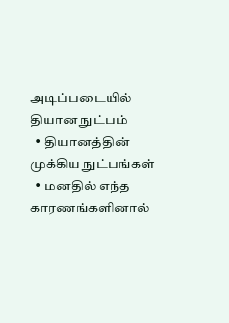அடிப்படையில் தியான நுட்பம்
  • தியானத்தின் முக்கிய நுட்பங்கள்
  • மனதில் எந்த காரணங்களினால்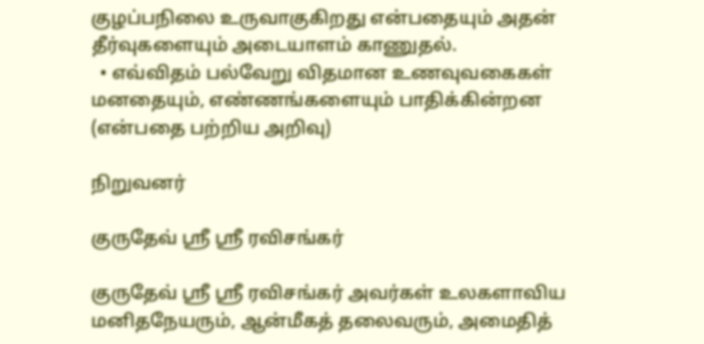குழப்பநிலை உருவாகுகிறது என்பதையும் அதன் தீர்வுகளையும் அடையாளம் காணுதல்.
  • எவ்விதம் பல்வேறு விதமான உணவுவகைகள் மனதையும், எண்ணங்களையும் பாதிக்கின்றன (என்பதை பற்றிய அறிவு)

நிறுவனர்

குருதேவ் ஸ்ரீ ஸ்ரீ ரவிசங்கர்

குருதேவ் ஸ்ரீ ஸ்ரீ ரவிசங்கர் அவர்கள் உலகளாவிய மனிதநேயரும், ஆன்மீகத் தலைவரும், அமைதித்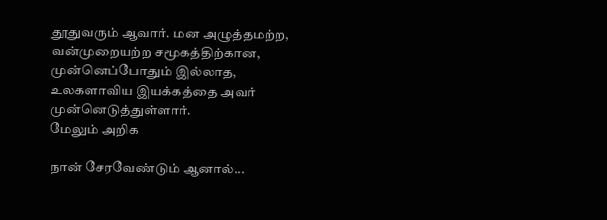தூதுவரும் ஆவார். மன அழுத்தமற்ற, வன்முறையற்ற சமூகத்திற்கான, முன்னெப்போதும் இல்லாத, உலகளாவிய இயக்கத்தை அவர் முன்னெடுத்துள்ளார்.
மேலும் அறிக

நான் சேரவேண்டும் ஆனால்...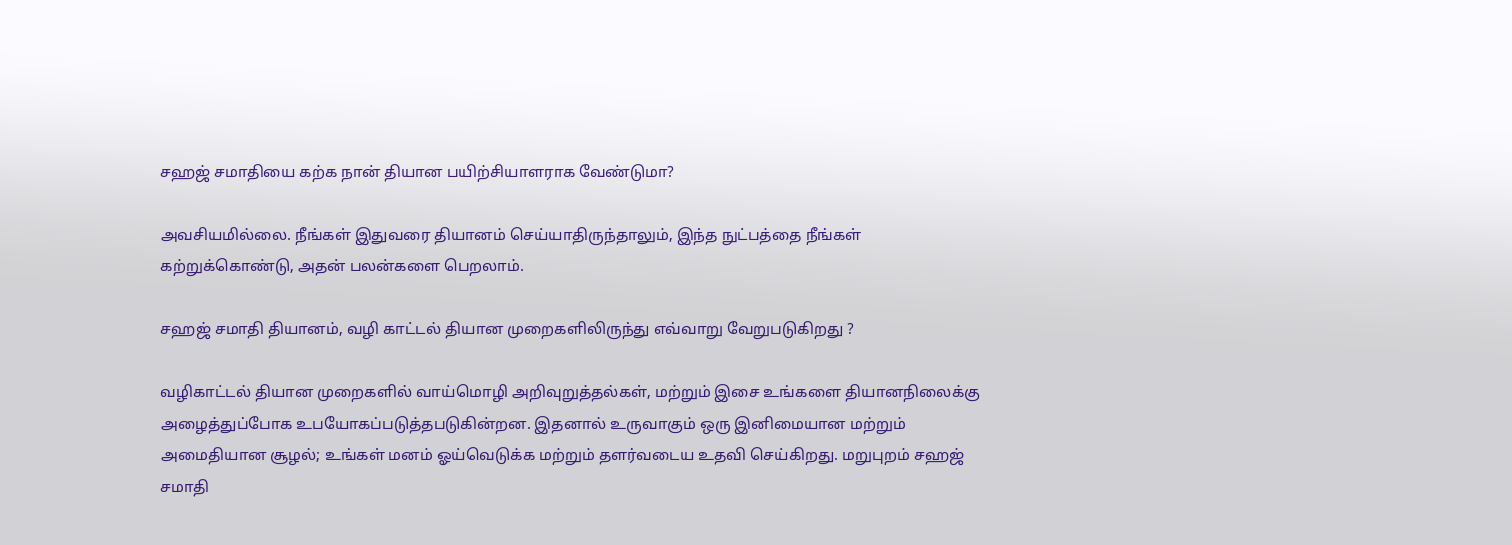சஹஜ் சமாதியை கற்க நான் தியான பயிற்சியாளராக வேண்டுமா?

அவசியமில்லை. நீங்கள் இதுவரை தியானம் செய்யாதிருந்தாலும், இந்த நுட்பத்தை நீங்கள் கற்றுக்கொண்டு, அதன் பலன்களை பெறலாம்.

சஹஜ் சமாதி தியானம், வழி காட்டல் தியான முறைகளிலிருந்து எவ்வாறு வேறுபடுகிறது ?

வழிகாட்டல் தியான முறைகளில் வாய்மொழி அறிவுறுத்தல்கள், மற்றும் இசை உங்களை தியானநிலைக்கு அழைத்துப்போக உபயோகப்படுத்தபடுகின்றன. இதனால் உருவாகும் ஒரு இனிமையான மற்றும் அமைதியான சூழல்; உங்கள் மனம் ஓய்வெடுக்க மற்றும் தளர்வடைய உதவி செய்கிறது. மறுபுறம் சஹஜ் சமாதி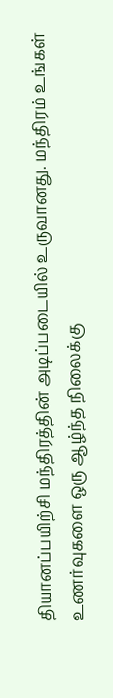தியானப்பயிற்சி மந்திரத்தின் அடிப்படையில் உருவானது. மந்திரம் உங்கள் உணர்வுகளை ஒரு ஆழ்ந்த நிலைக்கு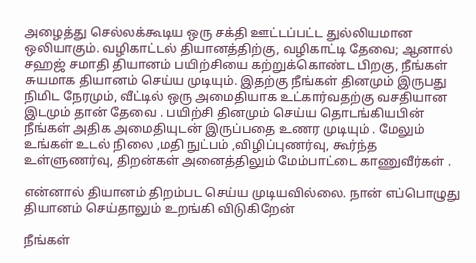அழைத்து செல்லக்கூடிய ஒரு சக்தி ஊட்டப்பட்ட துல்லியமான ஒலியாகும். வழிகாட்டல் தியானத்திற்கு, வழிகாட்டி தேவை; ஆனால் சஹஜ் சமாதி தியானம் பயிற்சியை கற்றுக்கொண்ட பிறகு, நீங்கள் சுயமாக தியானம் செய்ய முடியும். இதற்கு நீங்கள் தினமும் இருபது நிமிட நேரமும், வீட்டில் ஒரு அமைதியாக உட்கார்வதற்கு வசதியான இடமும் தான் தேவை . பயிற்சி தினமும் செய்ய தொடங்கியபின் நீங்கள் அதிக அமைதியுடன் இருப்பதை உணர முடியும் . மேலும் உங்கள் உடல் நிலை ,மதி நுட்பம் ,விழிப்புணர்வு, கூர்ந்த உள்ளுணர்வு, திறன்கள் அனைத்திலும் மேம்பாட்டை காணுவீர்கள் .

என்னால் தியானம் திறம்பட செய்ய முடியவில்லை. நான் எப்பொழுது தியானம் செய்தாலும் உறங்கி விடுகிறேன்

நீங்கள்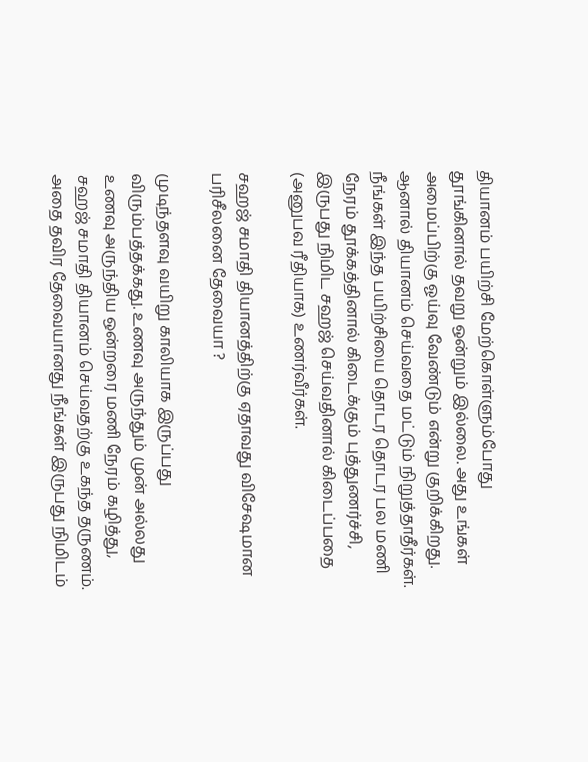தியானம் பயிற்சி மேற்கொள்ளும்போது தூங்கினால் தவறு ஒன்றும் இல்லை. அது உங்கள் அமைப்பிற்கு ஓய்வு வேண்டும் என்று குறிக்கிறது. ஆனால் தியானம் செய்வதை மட்டும் நிறுத்தாதீர்கள். நீங்கள் இந்த பயிற்சியை தொடர தொடர பல மணி நேரம் தூக்கத்தினால் கிடைக்கும் புத்துணர்ச்சி, இருபது நிமிட சஹஜ் செய்வதினால் கிடைப்பதை (அனுபவ ரீதியாக) உணர்வீர்கள்.

சஹஜ் சமாதி தியானத்திற்கு ஏதாவது விசேஷமான பரிசீலனை தேவையா ?

முடிந்தளவு வயிறு காலியாக இருப்பது விரும்பத்தக்கது. உணவு அருந்தும் முன் அல்லது உணவு அருந்திய ஒன்றரை மணி நேரம் கழித்து, சஹஜ் சமாதி தியானம் செய்வதற்கு உகந்த தருணம். அதை தவிர தேவையானது நீங்கள் இருபது நிமிடம்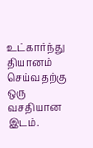உட்கார்ந்து தியானம் செய்வதற்கு ஒரு வசதியான இடம்.